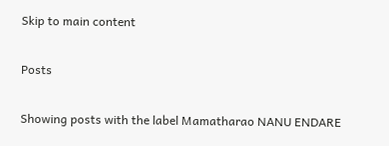Skip to main content

Posts

Showing posts with the label Mamatharao NANU ENDARE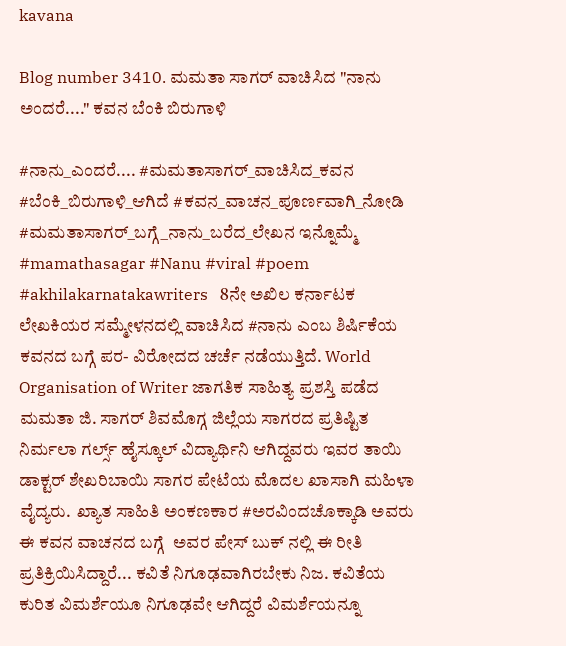kavana

Blog number 3410. ಮಮತಾ ಸಾಗರ್ ವಾಚಿಸಿದ "ನಾನು ಅಂದರೆ...." ಕವನ ಬೆಂಕಿ ಬಿರುಗಾಳಿ

#ನಾನು_ಎಂದರೆ.... #ಮಮತಾಸಾಗರ್_ವಾಚಿಸಿದ_ಕವನ #ಬೆಂಕಿ_ಬಿರುಗಾಳಿ_ಆಗಿದೆ #ಕವನ_ವಾಚನ_ಪೂರ್ಣವಾಗಿ_ನೋಡಿ #ಮಮತಾಸಾಗರ್_ಬಗ್ಗೆ_ನಾನು_ಬರೆದ_ಲೇಖನ ಇನ್ನೊಮ್ಮೆ  #mamathasagar #Nanu #viral #poem #akhilakarnatakawriters   8ನೇ ಅಖಿಲ ಕರ್ನಾಟಕ ಲೇಖಕಿಯರ ಸಮ್ಮೇಳನದಲ್ಲಿ ವಾಚಿಸಿದ #ನಾನು ಎಂಬ ಶಿರ್ಷಿಕೆಯ ಕವನದ ಬಗ್ಗೆ ಪರ- ವಿರೋದದ ಚರ್ಚೆ ನಡೆಯುತ್ತಿದೆ. World Organisation of Writer ಜಾಗತಿಕ ಸಾಹಿತ್ಯ ಪ್ರಶಸ್ತಿ ಪಡೆದ ಮಮತಾ ಜಿ. ಸಾಗರ್ ಶಿವಮೊಗ್ಗ ಜಿಲ್ಲೆಯ ಸಾಗರದ ಪ್ರತಿಷ್ಟಿತ ನಿರ್ಮಲಾ ಗರ್ಲ್ಸ್ ಹೈಸ್ಕೂಲ್ ವಿದ್ಯಾರ್ಥಿನಿ ಆಗಿದ್ದವರು ಇವರ ತಾಯಿ ಡಾಕ್ಟರ್ ಶೇಖರಿಬಾಯಿ ಸಾಗರ ಪೇಟೆಯ ಮೊದಲ ಖಾಸಾಗಿ ಮಹಿಳಾ ವೈದ್ಯರು.  ಖ್ಯಾತ ಸಾಹಿತಿ ಅಂಕಣಕಾರ #ಅರವಿಂದಚೊಕ್ಕಾಡಿ ಅವರು ಈ ಕವನ ವಾಚನದ ಬಗ್ಗೆ  ಅವರ ಪೇಸ್ ಬುಕ್ ನಲ್ಲಿ ಈ ರೀತಿ ಪ್ರತಿಕ್ರಿಯಿಸಿದ್ದಾರೆ... ಕವಿತೆ ನಿಗೂಢವಾಗಿರಬೇಕು ನಿಜ. ಕವಿತೆಯ ಕುರಿತ ವಿಮರ್ಶೆಯೂ ನಿಗೂಢವೇ ಆಗಿದ್ದರೆ ವಿಮರ್ಶೆಯನ್ನೂ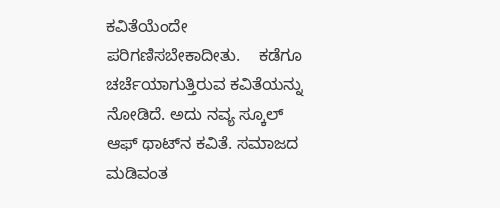ಕವಿತೆಯೆಂದೇ ಪರಿಗಣಿಸಬೇಕಾದೀತು.    ಕಡೆಗೂ ಚರ್ಚೆಯಾಗುತ್ತಿರುವ ಕವಿತೆಯನ್ನು ನೋಡಿದೆ. ಅದು ನವ್ಯ ಸ್ಕೂಲ್ ಆಫ್ ಥಾಟ್‌ನ ಕವಿತೆ. ಸಮಾಜದ ಮಡಿವಂತ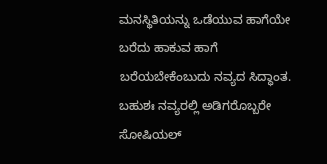ಮನಸ್ಥಿತಿಯನ್ನು ಒಡೆಯುವ ಹಾಗೆಯೇ ಬರೆದು ಹಾಕುವ ಹಾಗೆ ಬರೆಯಬೇಕೆಂಬುದು ನವ್ಯದ ಸಿದ್ಧಾಂತ. ಬಹುಶಃ ನವ್ಯರಲ್ಲಿ ಅಡಿಗರೊಬ್ಬರೇ ಸೋಷಿಯಲ್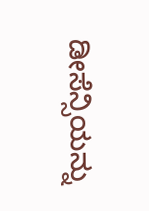ಡೀಸೆನ್ಸಿಯನ್ನು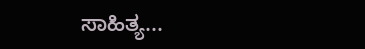ಸಾಹಿತ್ಯ...